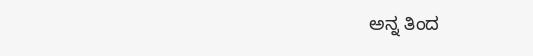ಅನ್ನ ತಿಂದ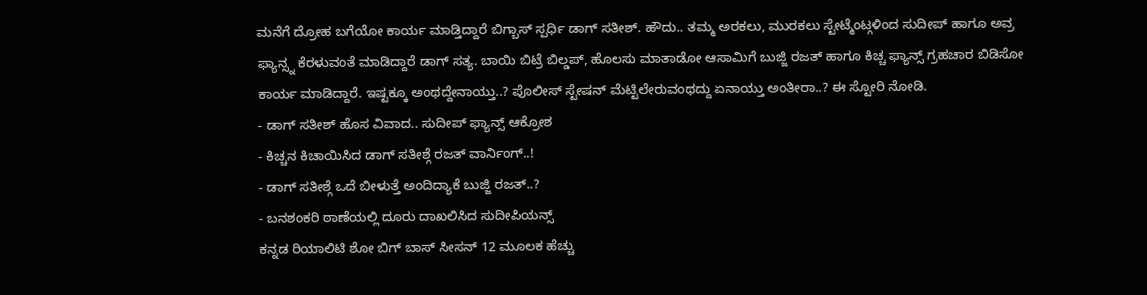ಮನೆಗೆ ದ್ರೋಹ ಬಗೆಯೋ ಕಾರ್ಯ ಮಾಡ್ತಿದ್ದಾರೆ ಬಿಗ್ಬಾಸ್ ಸ್ಪರ್ಧಿ ಡಾಗ್ ಸತೀಶ್. ಹೌದು.. ತಮ್ಮ ಅರಕಲು, ಮುರಕಲು ಸ್ಟೇಟ್ಮೆಂಟ್ಗಳಿಂದ ಸುದೀಪ್ ಹಾಗೂ ಅವ್ರ ಫ್ಯಾನ್ಸ್ನ ಕೆರಳುವಂತೆ ಮಾಡಿದ್ದಾರೆ ಡಾಗ್ ಸತ್ಯ. ಬಾಯಿ ಬಿಟ್ರೆ ಬಿಲ್ಡಪ್, ಹೊಲಸು ಮಾತಾಡೋ ಆಸಾಮಿಗೆ ಬುಜ್ಜಿ ರಜತ್ ಹಾಗೂ ಕಿಚ್ಚ ಫ್ಯಾನ್ಸ್ ಗ್ರಹಚಾರ ಬಿಡಿಸೋ ಕಾರ್ಯ ಮಾಡಿದ್ದಾರೆ. ಇಷ್ಟಕ್ಕೂ ಅಂಥದ್ದೇನಾಯ್ತು..? ಪೊಲೀಸ್ ಸ್ಟೇಷನ್ ಮೆಟ್ಟಿಲೇರುವಂಥದ್ದು ಏನಾಯ್ತು ಅಂತೀರಾ..? ಈ ಸ್ಟೋರಿ ನೋಡಿ.
- ಡಾಗ್ ಸತೀಶ್ ಹೊಸ ವಿವಾದ.. ಸುದೀಪ್ ಫ್ಯಾನ್ಸ್ ಆಕ್ರೋಶ
- ಕಿಚ್ಚನ ಕಿಚಾಯಿಸಿದ ಡಾಗ್ ಸತೀಶ್ಗೆ ರಜತ್ ವಾರ್ನಿಂಗ್..!
- ಡಾಗ್ ಸತೀಶ್ಗೆ ಒದೆ ಬೀಳುತ್ತೆ ಅಂದಿದ್ಯಾಕೆ ಬುಜ್ಜಿ ರಜತ್..?
- ಬನಶಂಕರಿ ಠಾಣೆಯಲ್ಲಿ ದೂರು ದಾಖಲಿಸಿದ ಸುದೀಪಿಯನ್ಸ್
ಕನ್ನಡ ರಿಯಾಲಿಟಿ ಶೋ ಬಿಗ್ ಬಾಸ್ ಸೀಸನ್ 12 ಮೂಲಕ ಹೆಚ್ಚು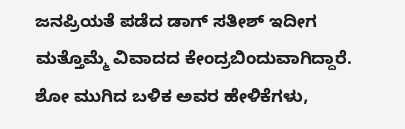ಜನಪ್ರಿಯತೆ ಪಡೆದ ಡಾಗ್ ಸತೀಶ್ ಇದೀಗ ಮತ್ತೊಮ್ಮೆ ವಿವಾದದ ಕೇಂದ್ರಬಿಂದುವಾಗಿದ್ದಾರೆ. ಶೋ ಮುಗಿದ ಬಳಿಕ ಅವರ ಹೇಳಿಕೆಗಳು,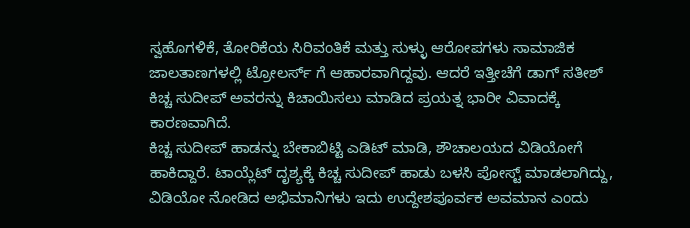ಸ್ವಹೊಗಳಿಕೆ, ತೋರಿಕೆಯ ಸಿರಿವಂತಿಕೆ ಮತ್ತು ಸುಳ್ಳು ಆರೋಪಗಳು ಸಾಮಾಜಿಕ ಜಾಲತಾಣಗಳಲ್ಲಿ ಟ್ರೋಲರ್ಸ್ ಗೆ ಆಹಾರವಾಗಿದ್ದವು. ಆದರೆ ಇತ್ತೀಚೆಗೆ ಡಾಗ್ ಸತೀಶ್ ಕಿಚ್ಚ ಸುದೀಪ್ ಅವರನ್ನು ಕಿಚಾಯಿಸಲು ಮಾಡಿದ ಪ್ರಯತ್ನ ಭಾರೀ ವಿವಾದಕ್ಕೆ ಕಾರಣವಾಗಿದೆ.
ಕಿಚ್ಚ ಸುದೀಪ್ ಹಾಡನ್ನು ಬೇಕಾಬಿಟ್ಟಿ ಎಡಿಟ್ ಮಾಡಿ, ಶೌಚಾಲಯದ ವಿಡಿಯೋಗೆ ಹಾಕಿದ್ದಾರೆ. ಟಾಯ್ಲೆಟ್ ದೃಶ್ಯಕ್ಕೆ ಕಿಚ್ಚ ಸುದೀಪ್ ಹಾಡು ಬಳಸಿ ಪೋಸ್ಟ್ ಮಾಡಲಾಗಿದ್ದು, ವಿಡಿಯೋ ನೋಡಿದ ಅಭಿಮಾನಿಗಳು ಇದು ಉದ್ದೇಶಪೂರ್ವಕ ಅವಮಾನ ಎಂದು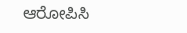ಆರೋಪಿಸಿ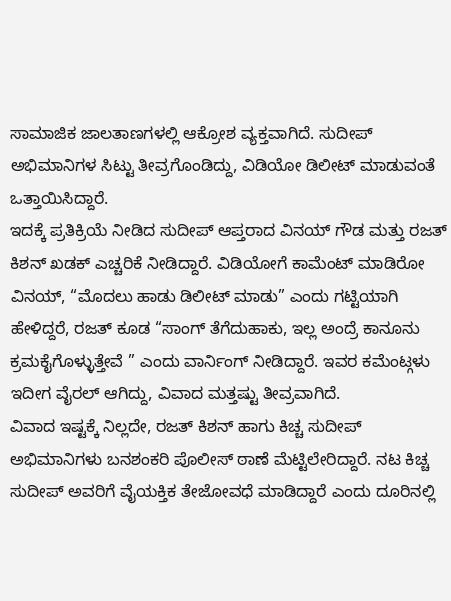ಸಾಮಾಜಿಕ ಜಾಲತಾಣಗಳಲ್ಲಿ ಆಕ್ರೋಶ ವ್ಯಕ್ತವಾಗಿದೆ. ಸುದೀಪ್ ಅಭಿಮಾನಿಗಳ ಸಿಟ್ಟು ತೀವ್ರಗೊಂಡಿದ್ದು, ವಿಡಿಯೋ ಡಿಲೀಟ್ ಮಾಡುವಂತೆ ಒತ್ತಾಯಿಸಿದ್ದಾರೆ.
ಇದಕ್ಕೆ ಪ್ರತಿಕ್ರಿಯೆ ನೀಡಿದ ಸುದೀಪ್ ಆಪ್ತರಾದ ವಿನಯ್ ಗೌಡ ಮತ್ತು ರಜತ್ ಕಿಶನ್ ಖಡಕ್ ಎಚ್ಚರಿಕೆ ನೀಡಿದ್ದಾರೆ. ವಿಡಿಯೋಗೆ ಕಾಮೆಂಟ್ ಮಾಡಿರೋ ವಿನಯ್, “ಮೊದಲು ಹಾಡು ಡಿಲೀಟ್ ಮಾಡು” ಎಂದು ಗಟ್ಟಿಯಾಗಿ ಹೇಳಿದ್ದರೆ, ರಜತ್ ಕೂಡ “ಸಾಂಗ್ ತೆಗೆದುಹಾಕು, ಇಲ್ಲ ಅಂದ್ರೆ ಕಾನೂನು ಕ್ರಮಕೈಗೊಳ್ಳುತ್ತೇವೆ ” ಎಂದು ವಾರ್ನಿಂಗ್ ನೀಡಿದ್ದಾರೆ. ಇವರ ಕಮೆಂಟ್ಗಳು ಇದೀಗ ವೈರಲ್ ಆಗಿದ್ದು, ವಿವಾದ ಮತ್ತಷ್ಟು ತೀವ್ರವಾಗಿದೆ.
ವಿವಾದ ಇಷ್ಟಕ್ಕೆ ನಿಲ್ಲದೇ, ರಜತ್ ಕಿಶನ್ ಹಾಗು ಕಿಚ್ಚ ಸುದೀಪ್ ಅಭಿಮಾನಿಗಳು ಬನಶಂಕರಿ ಪೊಲೀಸ್ ಠಾಣೆ ಮೆಟ್ಟಿಲೇರಿದ್ದಾರೆ. ನಟ ಕಿಚ್ಚ ಸುದೀಪ್ ಅವರಿಗೆ ವೈಯಕ್ತಿಕ ತೇಜೋವಧೆ ಮಾಡಿದ್ದಾರೆ ಎಂದು ದೂರಿನಲ್ಲಿ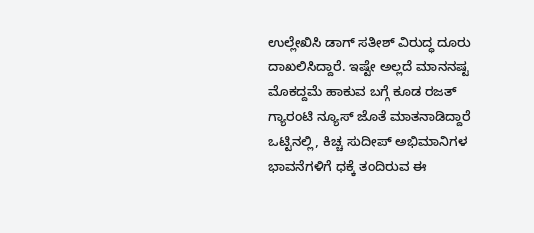ಉಲ್ಲೇಖಿಸಿ ಡಾಗ್ ಸತೀಶ್ ವಿರುದ್ಧ ದೂರು ದಾಖಲಿಸಿದ್ದಾರೆ. ಇಷ್ಟೇ ಅಲ್ಲದೆ ಮಾನನಷ್ಟ ಮೊಕದ್ದಮೆ ಹಾಕುವ ಬಗ್ಗೆ ಕೂಡ ರಜತ್ ಗ್ಯಾರಂಟಿ ನ್ಯೂಸ್ ಜೊತೆ ಮಾತನಾಡಿದ್ದಾರೆ
ಒಟ್ಟಿನಲ್ಲಿ, ಕಿಚ್ಚ ಸುದೀಪ್ ಅಭಿಮಾನಿಗಳ ಭಾವನೆಗಳಿಗೆ ಧಕ್ಕೆ ತಂದಿರುವ ಈ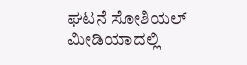ಘಟನೆ ಸೋಶಿಯಲ್ ಮೀಡಿಯಾದಲ್ಲಿ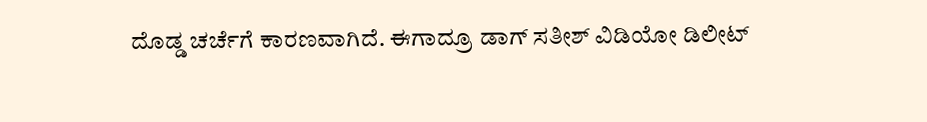ದೊಡ್ಡ ಚರ್ಚೆಗೆ ಕಾರಣವಾಗಿದೆ. ಈಗಾದ್ರೂ ಡಾಗ್ ಸತೀಶ್ ವಿಡಿಯೋ ಡಿಲೀಟ್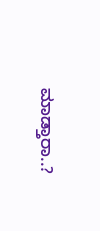ಮಾಡ್ತಾರಾ..?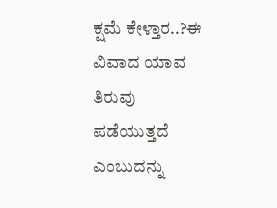ಕ್ಷಮೆ ಕೇಳ್ತಾರ..?ಈ ವಿವಾದ ಯಾವ ತಿರುವು ಪಡೆಯುತ್ತದೆ ಎಂಬುದನ್ನು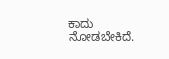ಕಾದು ನೋಡಬೇಕಿದೆ.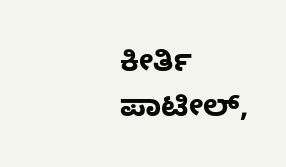ಕೀರ್ತಿ ಪಾಟೀಲ್,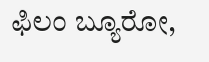ಫಿಲಂ ಬ್ಯೂರೋ,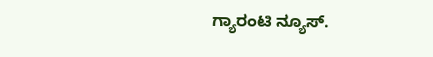ಗ್ಯಾರಂಟಿ ನ್ಯೂಸ್.